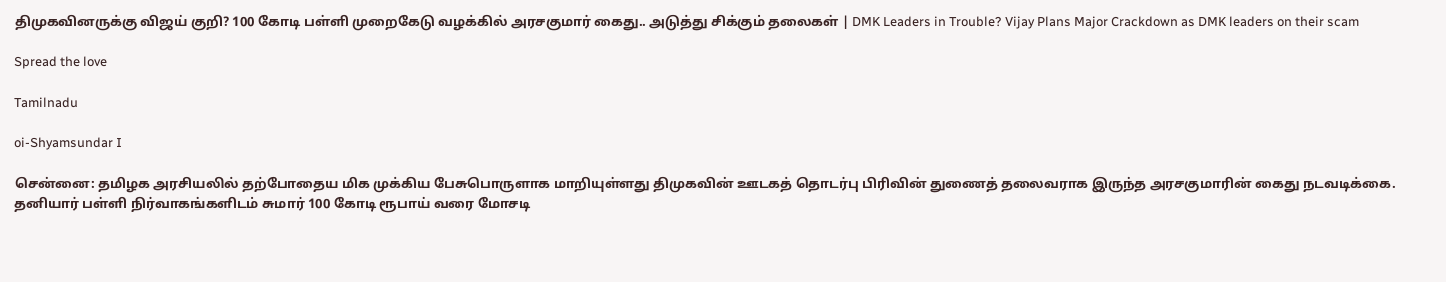திமுகவினருக்கு விஜய் குறி? 100 கோடி பள்ளி முறைகேடு வழக்கில் அரசகுமார் கைது.. அடுத்து சிக்கும் தலைகள் | DMK Leaders in Trouble? Vijay Plans Major Crackdown as DMK leaders on their scam

Spread the love

Tamilnadu

oi-Shyamsundar I

சென்னை: தமிழக அரசியலில் தற்போதைய மிக முக்கிய பேசுபொருளாக மாறியுள்ளது திமுகவின் ஊடகத் தொடர்பு பிரிவின் துணைத் தலைவராக இருந்த அரசகுமாரின் கைது நடவடிக்கை. தனியார் பள்ளி நிர்வாகங்களிடம் சுமார் 100 கோடி ரூபாய் வரை மோசடி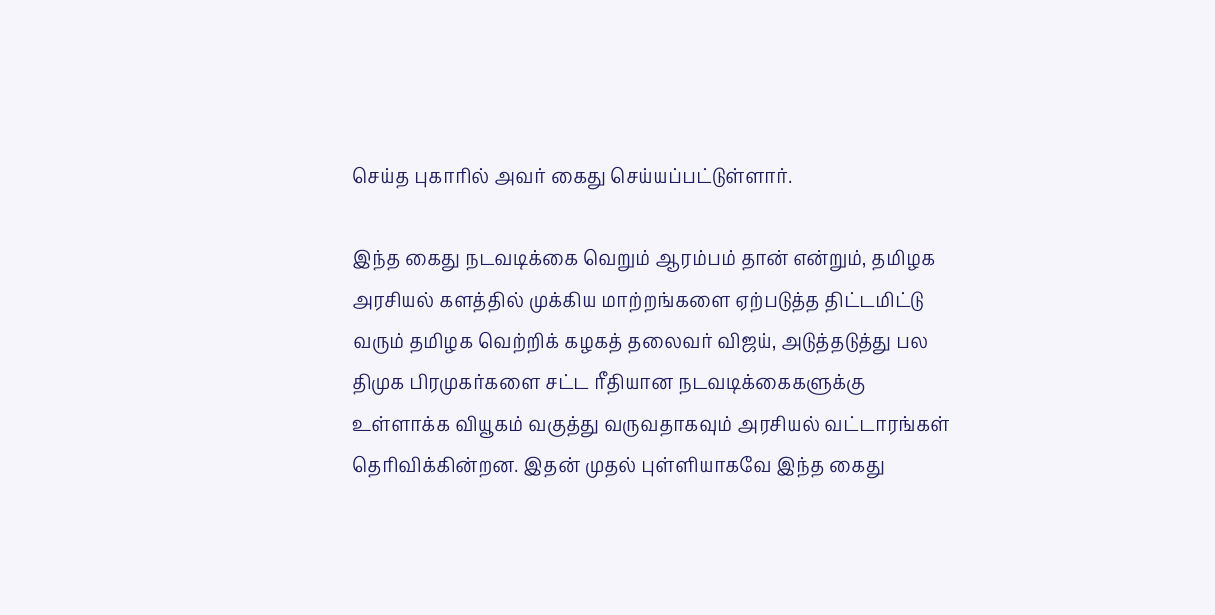செய்த புகாரில் அவர் கைது செய்யப்பட்டுள்ளார்.

இந்த கைது நடவடிக்கை வெறும் ஆரம்பம் தான் என்றும், தமிழக அரசியல் களத்தில் முக்கிய மாற்றங்களை ஏற்படுத்த திட்டமிட்டு வரும் தமிழக வெற்றிக் கழகத் தலைவர் விஜய், அடுத்தடுத்து பல திமுக பிரமுகர்களை சட்ட ரீதியான நடவடிக்கைகளுக்கு உள்ளாக்க வியூகம் வகுத்து வருவதாகவும் அரசியல் வட்டாரங்கள் தெரிவிக்கின்றன. இதன் முதல் புள்ளியாகவே இந்த கைது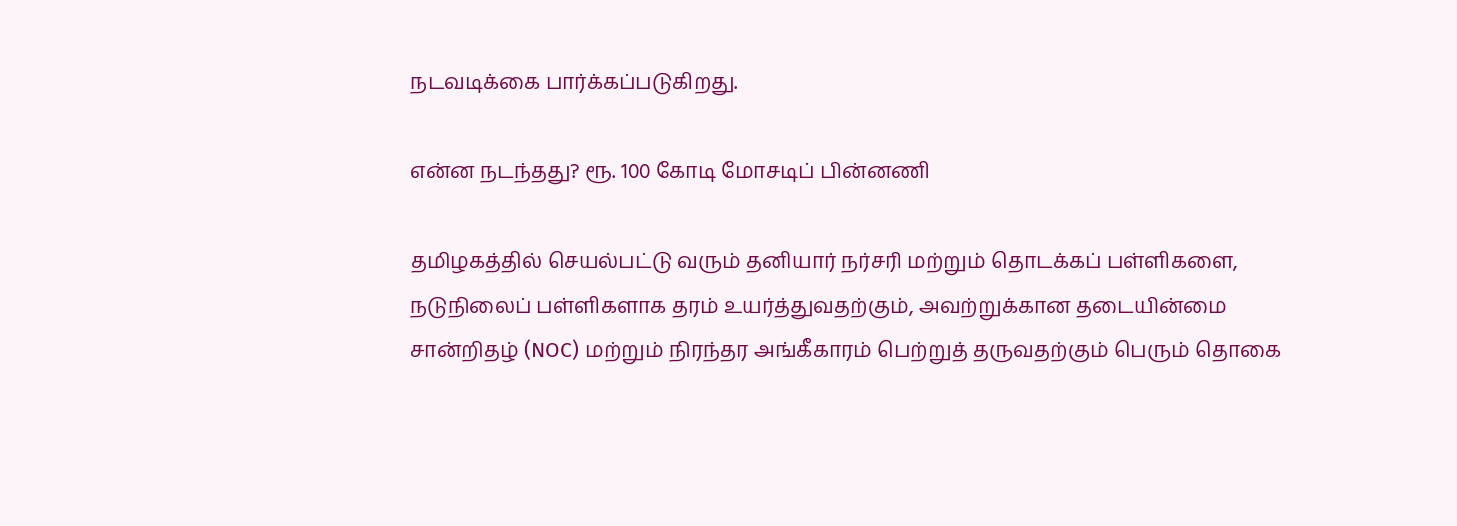நடவடிக்கை பார்க்கப்படுகிறது.

என்ன நடந்தது? ரூ. 100 கோடி மோசடிப் பின்னணி

தமிழகத்தில் செயல்பட்டு வரும் தனியார் நர்சரி மற்றும் தொடக்கப் பள்ளிகளை, நடுநிலைப் பள்ளிகளாக தரம் உயர்த்துவதற்கும், அவற்றுக்கான தடையின்மை சான்றிதழ் (NOC) மற்றும் நிரந்தர அங்கீகாரம் பெற்றுத் தருவதற்கும் பெரும் தொகை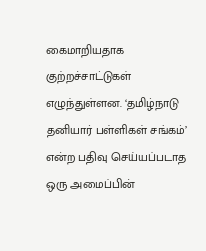கைமாறியதாக குற்றச்சாட்டுகள் எழுந்துள்ளன. ‘தமிழ்நாடு தனியார் பள்ளிகள் சங்கம்’ என்ற பதிவு செய்யப்படாத ஒரு அமைப்பின்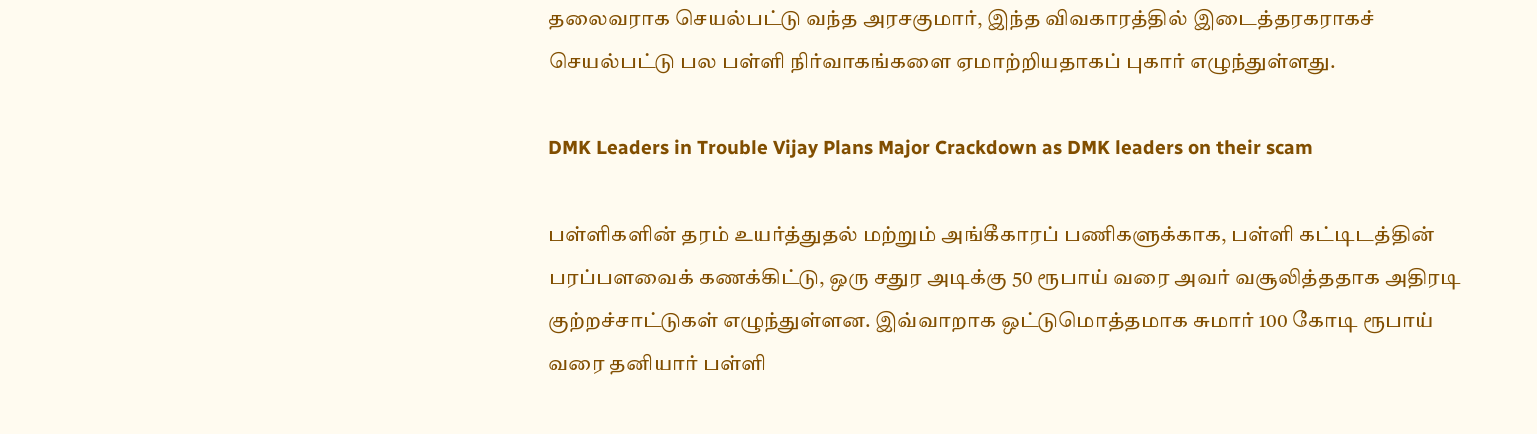தலைவராக செயல்பட்டு வந்த அரசகுமார், இந்த விவகாரத்தில் இடைத்தரகராகச் செயல்பட்டு பல பள்ளி நிர்வாகங்களை ஏமாற்றியதாகப் புகார் எழுந்துள்ளது.

DMK Leaders in Trouble Vijay Plans Major Crackdown as DMK leaders on their scam

பள்ளிகளின் தரம் உயர்த்துதல் மற்றும் அங்கீகாரப் பணிகளுக்காக, பள்ளி கட்டிடத்தின் பரப்பளவைக் கணக்கிட்டு, ஒரு சதுர அடிக்கு 50 ரூபாய் வரை அவர் வசூலித்ததாக அதிரடி குற்றச்சாட்டுகள் எழுந்துள்ளன. இவ்வாறாக ஒட்டுமொத்தமாக சுமார் 100 கோடி ரூபாய் வரை தனியார் பள்ளி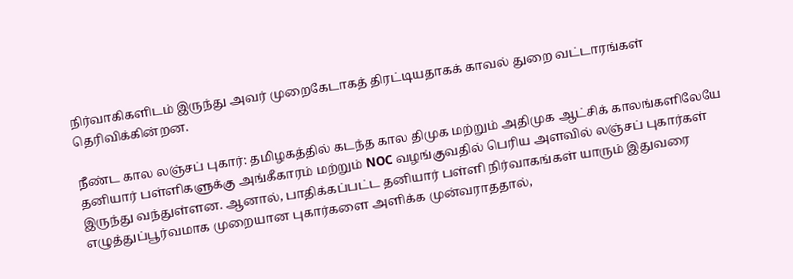நிர்வாகிகளிடம் இருந்து அவர் முறைகேடாகத் திரட்டியதாகக் காவல் துறை வட்டாரங்கள் தெரிவிக்கின்றன.

நீண்ட கால லஞ்சப் புகார்: தமிழகத்தில் கடந்த கால திமுக மற்றும் அதிமுக ஆட்சிக் காலங்களிலேயே தனியார் பள்ளிகளுக்கு அங்கீகாரம் மற்றும் NOC வழங்குவதில் பெரிய அளவில் லஞ்சப் புகார்கள் இருந்து வந்துள்ளன. ஆனால், பாதிக்கப்பட்ட தனியார் பள்ளி நிர்வாகங்கள் யாரும் இதுவரை எழுத்துப்பூர்வமாக முறையான புகார்களை அளிக்க முன்வராததால்,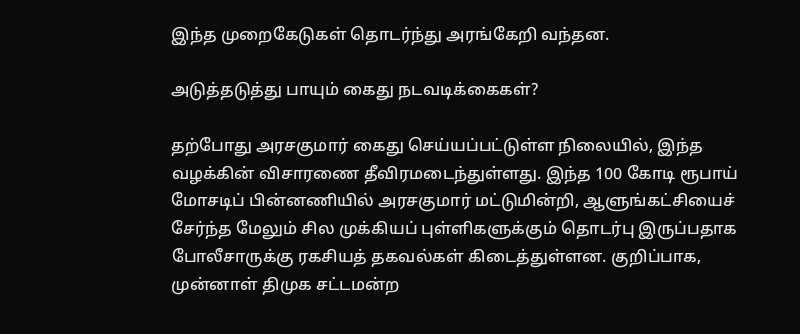இந்த முறைகேடுகள் தொடர்ந்து அரங்கேறி வந்தன.

அடுத்தடுத்து பாயும் கைது நடவடிக்கைகள்?

தற்போது அரசகுமார் கைது செய்யப்பட்டுள்ள நிலையில், இந்த வழக்கின் விசாரணை தீவிரமடைந்துள்ளது. இந்த 100 கோடி ரூபாய் மோசடிப் பின்னணியில் அரசகுமார் மட்டுமின்றி, ஆளுங்கட்சியைச் சேர்ந்த மேலும் சில முக்கியப் புள்ளிகளுக்கும் தொடர்பு இருப்பதாக போலீசாருக்கு ரகசியத் தகவல்கள் கிடைத்துள்ளன. குறிப்பாக, முன்னாள் திமுக சட்டமன்ற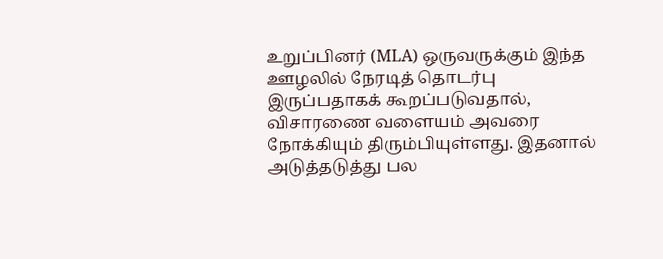உறுப்பினர் (MLA) ஒருவருக்கும் இந்த ஊழலில் நேரடித் தொடர்பு இருப்பதாகக் கூறப்படுவதால், விசாரணை வளையம் அவரை நோக்கியும் திரும்பியுள்ளது. இதனால் அடுத்தடுத்து பல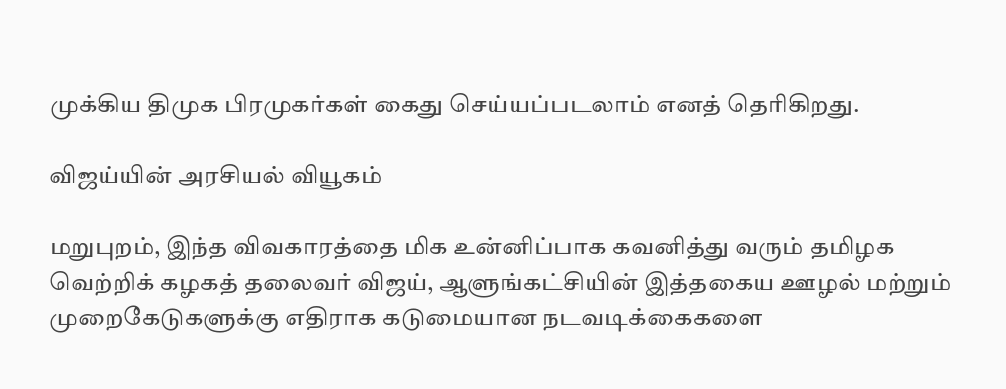முக்கிய திமுக பிரமுகர்கள் கைது செய்யப்படலாம் எனத் தெரிகிறது.

விஜய்யின் அரசியல் வியூகம்

மறுபுறம், இந்த விவகாரத்தை மிக உன்னிப்பாக கவனித்து வரும் தமிழக வெற்றிக் கழகத் தலைவர் விஜய், ஆளுங்கட்சியின் இத்தகைய ஊழல் மற்றும் முறைகேடுகளுக்கு எதிராக கடுமையான நடவடிக்கைகளை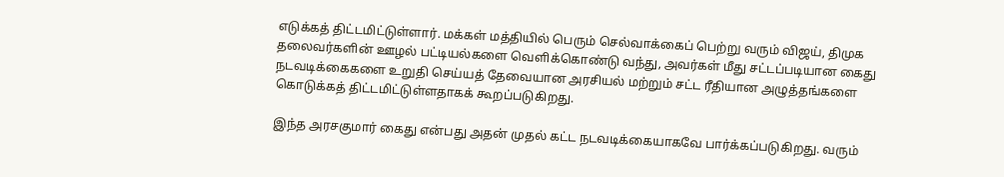எடுக்கத் திட்டமிட்டுள்ளார். மக்கள் மத்தியில் பெரும் செல்வாக்கைப் பெற்று வரும் விஜய், திமுக தலைவர்களின் ஊழல் பட்டியல்களை வெளிக்கொண்டு வந்து, அவர்கள் மீது சட்டப்படியான கைது நடவடிக்கைகளை உறுதி செய்யத் தேவையான அரசியல் மற்றும் சட்ட ரீதியான அழுத்தங்களை கொடுக்கத் திட்டமிட்டுள்ளதாகக் கூறப்படுகிறது.

இந்த அரசகுமார் கைது என்பது அதன் முதல் கட்ட நடவடிக்கையாகவே பார்க்கப்படுகிறது. வரும்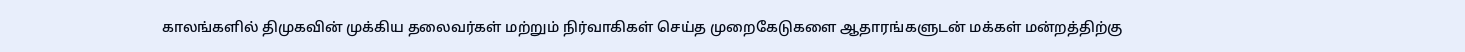காலங்களில் திமுகவின் முக்கிய தலைவர்கள் மற்றும் நிர்வாகிகள் செய்த முறைகேடுகளை ஆதாரங்களுடன் மக்கள் மன்றத்திற்கு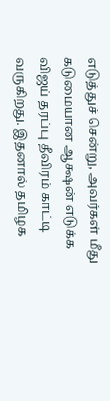எடுத்துச் சென்று, அவர்கள் மீது கடுமையான ஆக்ஷன் எடுக்க விஜய் தரப்பு தீவிரம் காட்டி வருகிறது. இதனால் தமிழக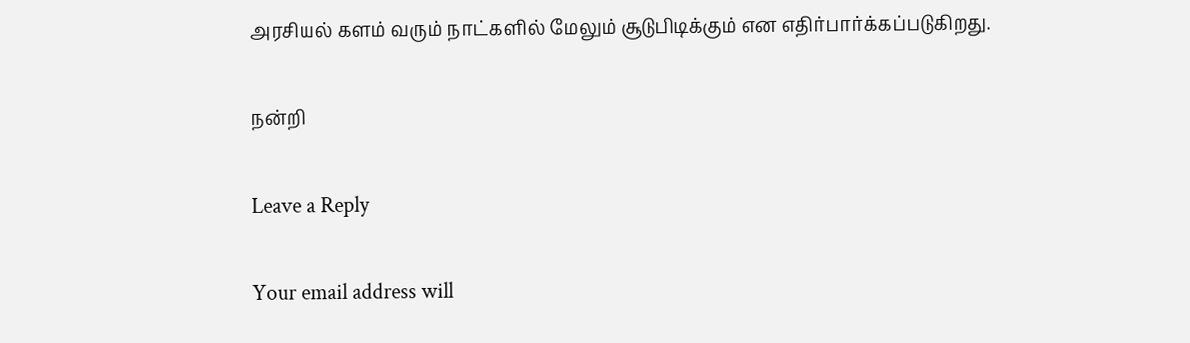அரசியல் களம் வரும் நாட்களில் மேலும் சூடுபிடிக்கும் என எதிர்பார்க்கப்படுகிறது.

நன்றி

Leave a Reply

Your email address will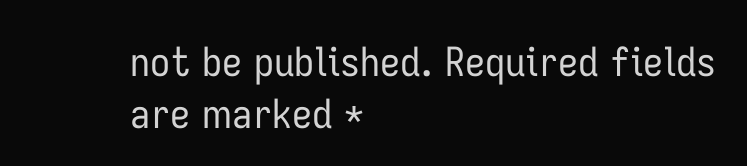not be published. Required fields are marked *